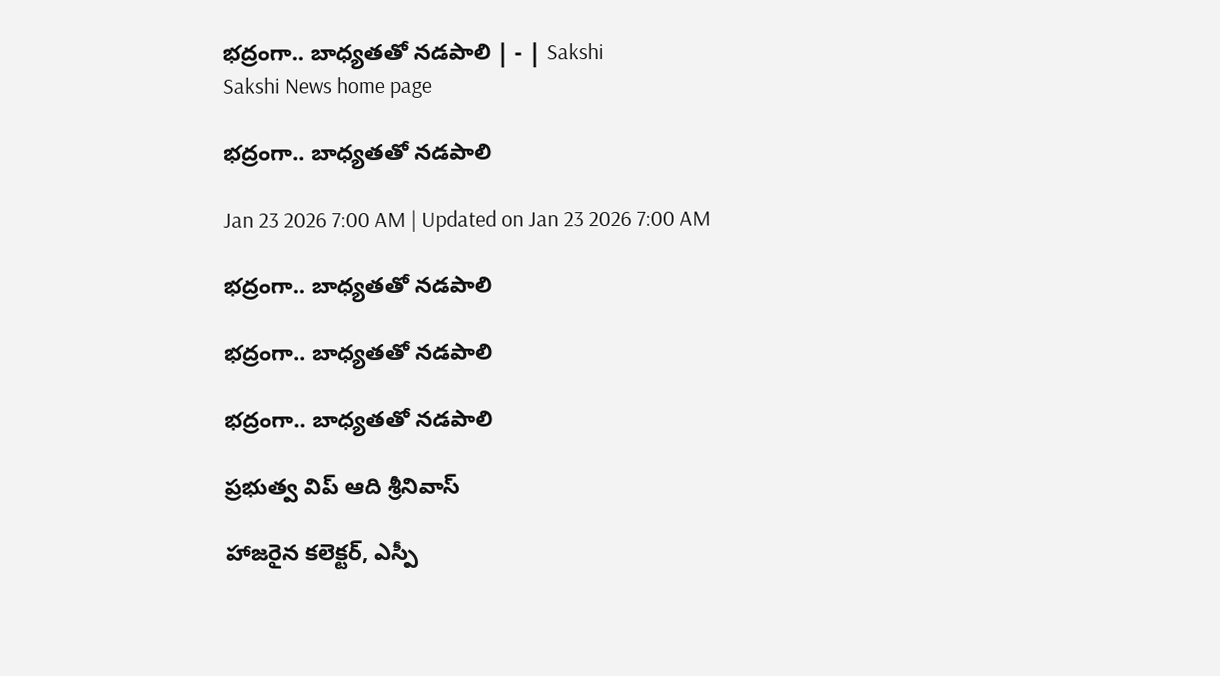భద్రంగా.. బాధ్యతతో నడపాలి | - | Sakshi
Sakshi News home page

భద్రంగా.. బాధ్యతతో నడపాలి

Jan 23 2026 7:00 AM | Updated on Jan 23 2026 7:00 AM

భద్రంగా.. బాధ్యతతో నడపాలి

భద్రంగా.. బాధ్యతతో నడపాలి

భద్రంగా.. బాధ్యతతో నడపాలి

ప్రభుత్వ విప్‌ ఆది శ్రీనివాస్‌

హాజరైన కలెక్టర్‌, ఎస్పీ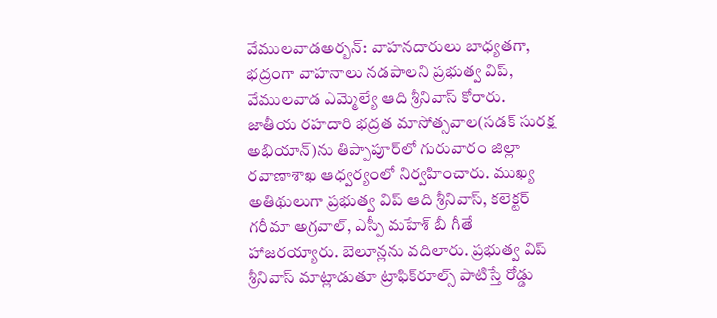వేములవాడఅర్బన్‌: వాహనదారులు బాధ్యతగా, భద్రంగా వాహనాలు నడపాలని ప్రభుత్వ విప్‌, వేములవాడ ఎమ్మెల్యే ఆది శ్రీనివాస్‌ కోరారు. జాతీయ రహదారి భద్రత మాసోత్సవాల(సడక్‌ సురక్ష అభియాన్‌)ను తిప్పాపూర్‌లో గురువారం జిల్లా రవాణాశాఖ ఆధ్వర్యంలో నిర్వహించారు. ముఖ్య అతిథులుగా ప్రభుత్వ విప్‌ ఆది శ్రీనివాస్‌, కలెక్టర్‌ గరీమా అగ్రవాల్‌, ఎస్పీ మహేశ్‌ బీ గీతే హాజరయ్యారు. బెలూన్లను వదిలారు. ప్రభుత్వ విప్‌ శ్రీనివాస్‌ మాట్లాడుతూ ట్రాఫిక్‌రూల్స్‌ పాటిస్తే రోడ్డు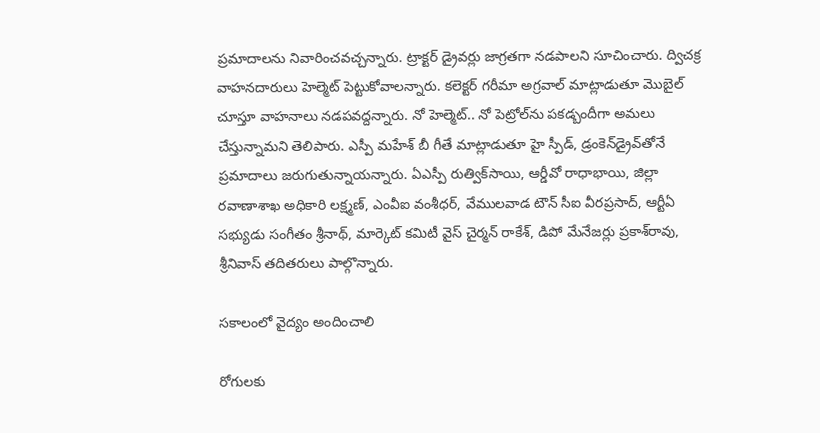ప్రమాదాలను నివారించవచ్చన్నారు. ట్రాక్టర్‌ డ్రైవర్లు జాగ్రతగా నడపాలని సూచించారు. ద్విచక్ర వాహనదారులు హెల్మెట్‌ పెట్టుకోవాలన్నారు. కలెక్టర్‌ గరీమా అగ్రవాల్‌ మాట్లాడుతూ మొబైల్‌ చూస్తూ వాహనాలు నడపవద్దన్నారు. నో హెల్మెట్‌.. నో పెట్రోల్‌ను పకడ్బందీగా అమలు చేస్తున్నామని తెలిపారు. ఎస్పీ మహేశ్‌ బీ గీతే మాట్లాడుతూ హై స్పీడ్‌, డ్రంకెన్‌డ్రైవ్‌తోనే ప్రమాదాలు జరుగుతున్నాయన్నారు. ఏఎస్పీ రుత్విక్‌సాయి, ఆర్డీవో రాధాభాయి, జిల్లా రవాణాశాఖ అధికారి లక్ష్మణ్‌, ఎంవీఐ వంశీధర్‌, వేములవాడ టౌన్‌ సీఐ వీరప్రసాద్‌, ఆర్టీఏ సభ్యుడు సంగీతం శ్రీనాథ్‌, మార్కెట్‌ కమిటీ వైస్‌ చైర్మన్‌ రాకేశ్‌, డిపో మేనేజర్లు ప్రకాశ్‌రావు, శ్రీనివాస్‌ తదితరులు పాల్గొన్నారు.

సకాలంలో వైద్యం అందించాలి

రోగులకు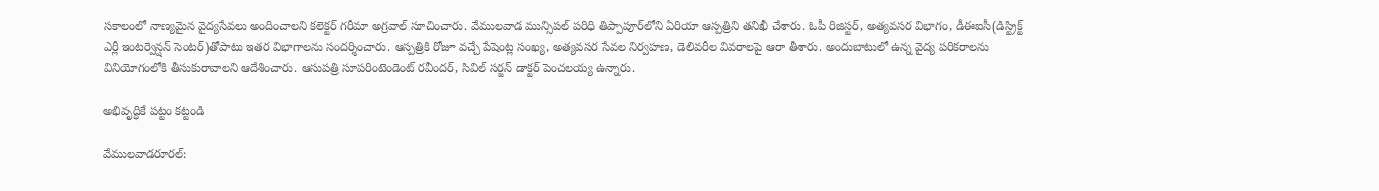సకాలంలో నాణ్యమైన వైద్యసేవలు అందించాలని కలెక్టర్‌ గరీమా అగ్రవాల్‌ సూచించారు. వేములవాడ మున్సిపల్‌ పరిధి తిప్పాపూర్‌లోని ఏరియా ఆస్పత్రిని తనిఖీ చేశారు. ఓపీ రిజిస్టర్‌, అత్యవసర విభాగం, డీఈఐసీ(డిస్ట్రిక్ట్‌ ఎర్లీ ఇంటర్వెన్షన్‌ సెంటర్‌)తోపాటు ఇతర విభాగాలను సందర్శించారు. ఆస్పత్రికి రోజూ వచ్చే పేషెంట్ల సంఖ్య, అత్యవసర సేవల నిర్వహణ, డెలివరీల వివరాలపై ఆరా తీశారు. అందుబాటులో ఉన్న వైద్య పరికరాలను వినియోగంలోకి తీసుకురావాలని ఆదేశించారు. ఆసుపత్రి సూపరింటెండెంట్‌ రవీందర్‌, సివిల్‌ సర్జన్‌ డాక్టర్‌ పెంచలయ్య ఉన్నారు.

అభివృద్ధికే పట్టం కట్టండి

వేములవాడరూరల్‌: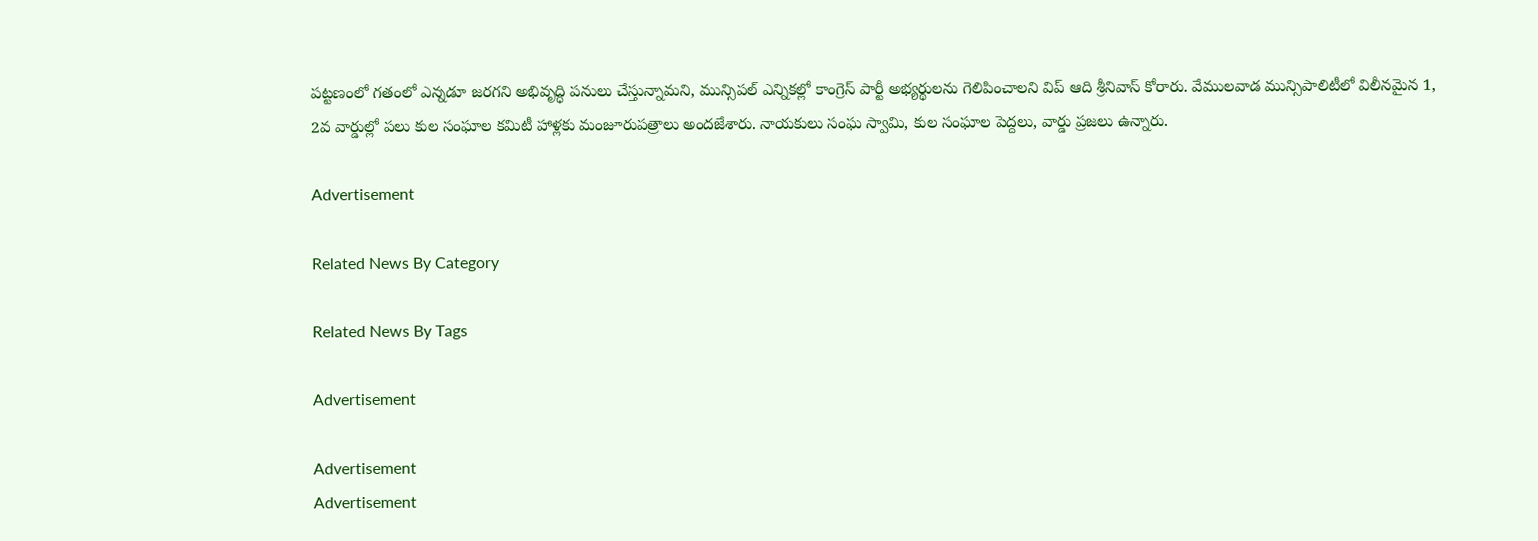పట్టణంలో గతంలో ఎన్నడూ జరగని అభివృద్ధి పనులు చేస్తున్నామని, మున్సిపల్‌ ఎన్నికల్లో కాంగ్రెస్‌ పార్టీ అభ్యర్థులను గెలిపించాలని విప్‌ ఆది శ్రీనివాస్‌ కోరారు. వేములవాడ మున్సిపాలిటీలో విలీనమైన 1, 2వ వార్డుల్లో పలు కుల సంఘాల కమిటీ హాళ్లకు మంజూరుపత్రాలు అందజేశారు. నాయకులు సంఘ స్వామి, కుల సంఘాల పెద్దలు, వార్డు ప్రజలు ఉన్నారు.

Advertisement

Related News By Category

Related News By Tags

Advertisement

Advertisement
Advertisement